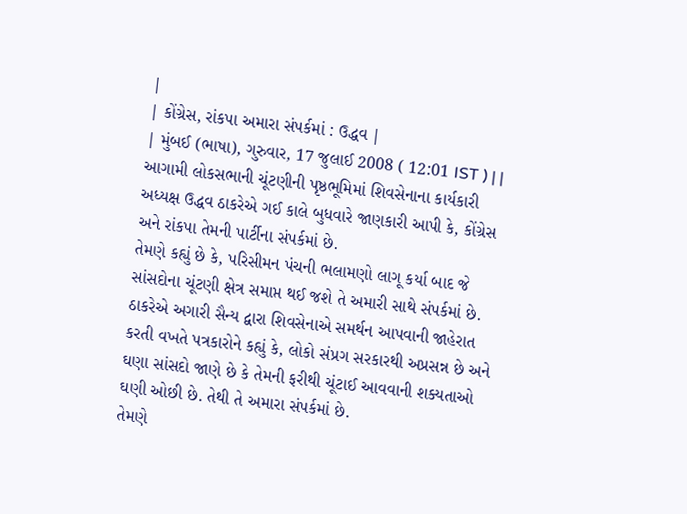|
| કોંગ્રેસ, રાંકપા અમારા સંપર્કમાં : ઉદ્ધવ |
| મુંબઈ (ભાષા), ગુરુવાર, 17 જુલાઈ 2008 ( 12:01 IST ) | |
આગામી લોકસભાની ચૂંટણીની પૃષ્ઠભૂમિમાં શિવસેનાના કાર્યકારી અધ્યક્ષ ઉદ્ધવ ઠાકરેએ ગઈ કાલે બુધવારે જાણકારી આપી કે, કોંગ્રેસ અને રાંકપા તેમની પાર્ટીના સંપર્કમાં છે.
તેમણે કહ્યું છે કે, પરિસીમન પંચની ભલામણો લાગૂ કર્યા બાદ જે સાંસદોના ચૂંટણી ક્ષેત્ર સમાપ્ત થઈ જશે તે અમારી સાથે સંપર્કમાં છે.
ઠાકરેએ અગારી સૈન્ય દ્વારા શિવસેનાએ સમર્થન આપવાની જાહેરાત કરતી વખતે પત્રકારોને કહ્યું કે, લોકો સંપ્રગ સરકારથી અપ્રસન્ન છે અને ઘણા સાંસદો જાણે છે કે તેમની ફરીથી ચૂંટાઈ આવવાની શક્યતાઓ ઘણી ઓછી છે. તેથી તે અમારા સંપર્કમાં છે.
તેમણે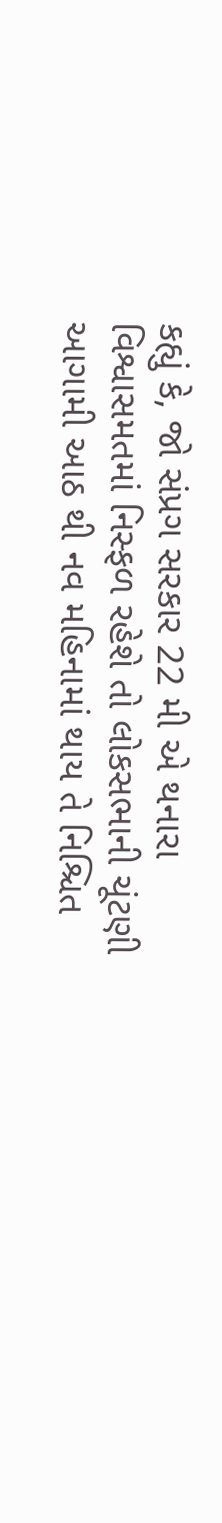કહ્યું કે, જો સંપ્રગ સરકાર 22 મી એ થનારા વિશ્વાસમતમાં નિસ્ફળ રહેશે તો લોકસભાની ચૂંટણી આગામી આઠ થી નવ મહિનામાં થાય તે નિશ્ચિત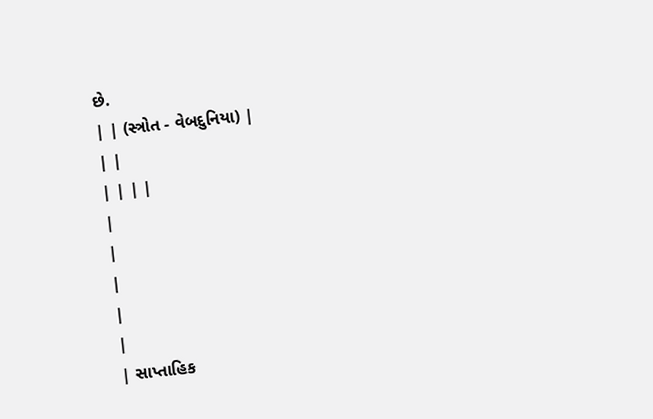છે.
| | (સ્ત્રોત - વેબદુનિયા) |
| |
| | | |
|
|
|
|
|
| સાપ્તાહિક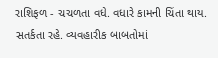રાશિફળ - ચચળતા વધે. વધારે કામની ચિંતા થાય. સતર્કતા રહે. વ્યવહારીક બાબતોમાં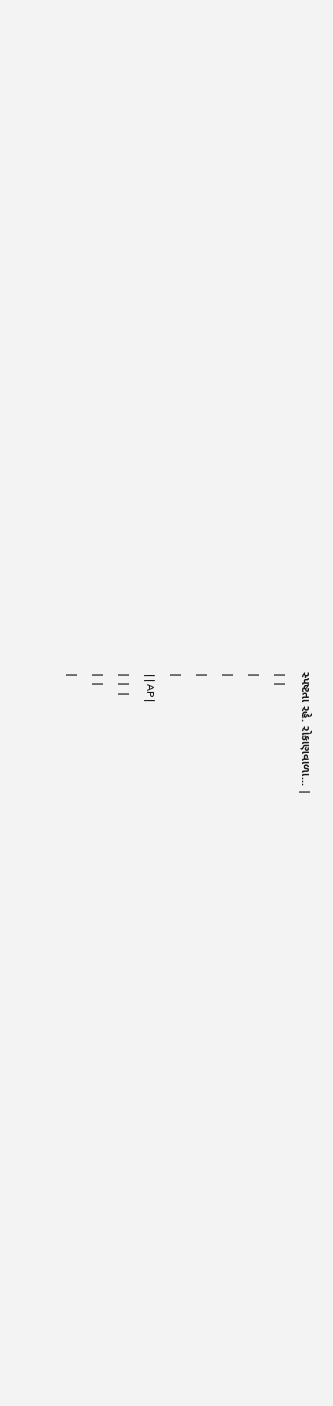સ્પષ્ટતા રહે. રોકાણવાળા... |
| |
|
|
|
|
 | | AP |
| | |
| |
|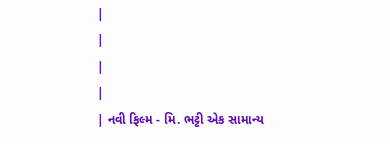|
|
|
|
| નવી ફિલ્મ - મિ. ભટ્ટી એક સામાન્ય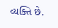વ્યક્તિ છે.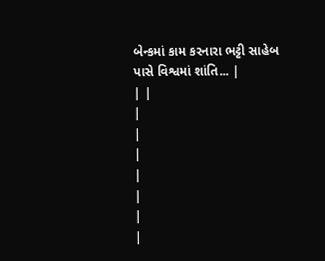બેન્કમાં કામ કરનારા ભટ્ટી સાહેબ પાસે વિશ્વમાં શાંતિ... |
| |
|
|
|
|
|
|
|